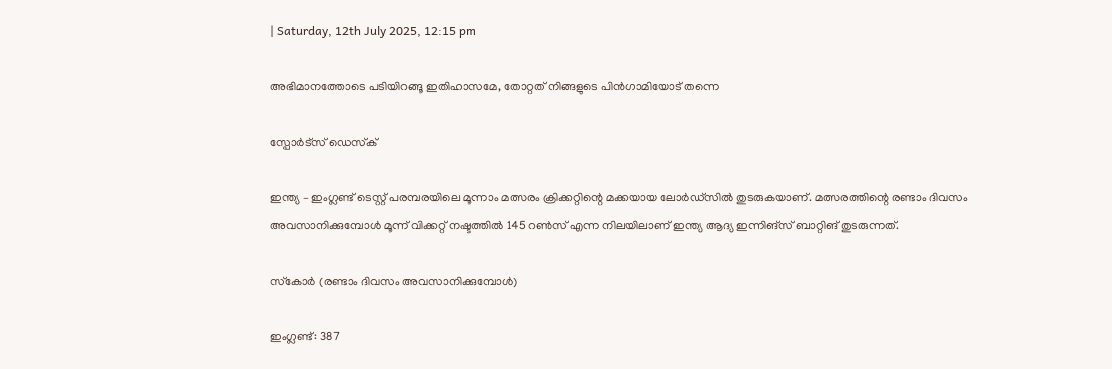| Saturday, 12th July 2025, 12:15 pm

അഭിമാനത്തോടെ പടിയിറങ്ങൂ ഇതിഹാസമേ, തോറ്റത് നിങ്ങളുടെ പിന്‍ഗാമിയോട് തന്നെ

സ്പോര്‍ട്സ് ഡെസ്‌ക്

ഇന്ത്യ – ഇംഗ്ലണ്ട് ടെസ്റ്റ് പരമ്പരയിലെ മൂന്നാം മത്സരം ക്രിക്കറ്റിന്റെ മക്കയായ ലോര്‍ഡ്‌സില്‍ തുടരുകയാണ്. മത്സരത്തിന്റെ രണ്ടാം ദിവസം അവസാനിക്കുമ്പോള്‍ മൂന്ന് വിക്കറ്റ് നഷ്ടത്തില്‍ 145 റണ്‍സ് എന്ന നിലയിലാണ് ഇന്ത്യ ആദ്യ ഇന്നിങ്‌സ് ബാറ്റിങ് തുടരുന്നത്.

സ്‌കോര്‍ (രണ്ടാം ദിവസം അവസാനിക്കുമ്പോള്‍)

ഇംഗ്ലണ്ട്: 387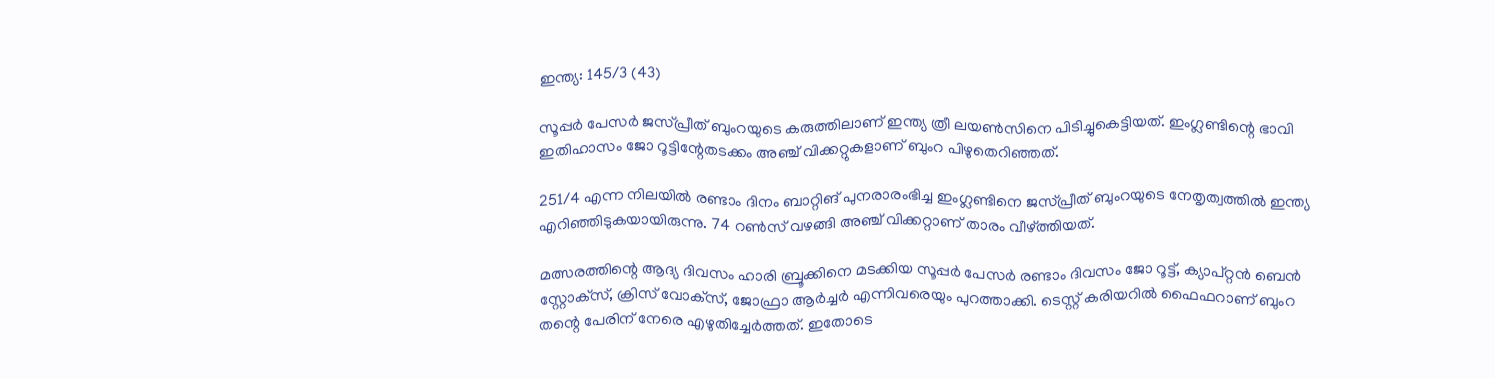ഇന്ത്യ: 145/3 (43)

സൂപ്പര്‍ പേസര്‍ ജസ്പ്രീത് ബുംറയുടെ കരുത്തിലാണ് ഇന്ത്യ ത്രീ ലയണ്‍സിനെ പിടിച്ചുകെട്ടിയത്. ഇംഗ്ലണ്ടിന്റെ ഭാവി ഇതിഹാസം ജോ റൂട്ടിന്റേതടക്കം അഞ്ച് വിക്കറ്റുകളാണ് ബുംറ പിഴുതെറിഞ്ഞത്.

251/4 എന്ന നിലയില്‍ രണ്ടാം ദിനം ബാറ്റിങ് പുനരാരംഭിച്ച ഇംഗ്ലണ്ടിനെ ജസ്പ്രീത് ബുംറയുടെ നേതൃത്വത്തില്‍ ഇന്ത്യ എറിഞ്ഞിടുകയായിരുന്നു. 74 റണ്‍സ് വഴങ്ങി അഞ്ച് വിക്കറ്റാണ് താരം വീഴ്ത്തിയത്.

മത്സരത്തിന്റെ ആദ്യ ദിവസം ഹാരി ബ്രൂക്കിനെ മടക്കിയ സൂപ്പര്‍ പേസര്‍ രണ്ടാം ദിവസം ജോ റൂട്ട്, ക്യാപ്റ്റന്‍ ബെന്‍ സ്റ്റോക്‌സ്, ക്രിസ് വോക്‌സ്, ജോഫ്രാ ആര്‍ച്ചര്‍ എന്നിവരെയും പുറത്താക്കി. ടെസ്റ്റ് കരിയറില്‍ ഫൈഫറാണ് ബുംറ തന്റെ പേരിന് നേരെ എഴുതിച്ചേര്‍ത്തത്. ഇതോടെ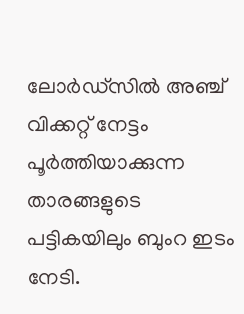ലോര്‍ഡ്‌സില്‍ അഞ്ച് വിക്കറ്റ് നേട്ടം പൂര്‍ത്തിയാക്കുന്ന താരങ്ങളുടെ പട്ടികയിലും ബുംറ ഇടം നേടി.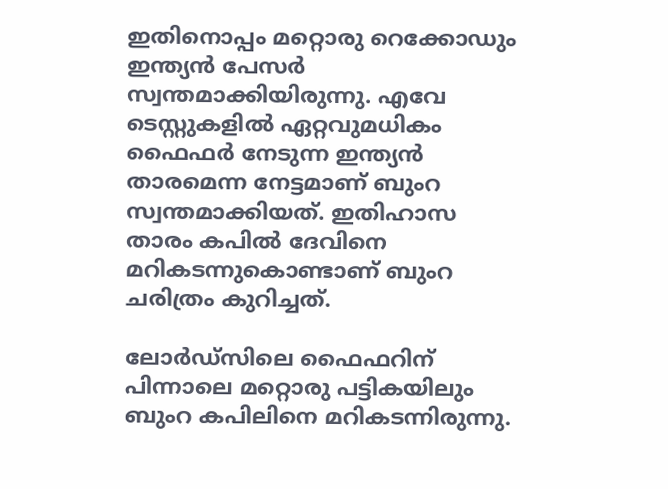ഇതിനൊപ്പം മറ്റൊരു റെക്കോഡും ഇന്ത്യന്‍ പേസര്‍ സ്വന്തമാക്കിയിരുന്നു. എവേ ടെസ്റ്റുകളില്‍ ഏറ്റവുമധികം ഫൈഫര്‍ നേടുന്ന ഇന്ത്യന്‍ താരമെന്ന നേട്ടമാണ് ബുംറ സ്വന്തമാക്കിയത്. ഇതിഹാസ താരം കപില്‍ ദേവിനെ മറികടന്നുകൊണ്ടാണ് ബുംറ ചരിത്രം കുറിച്ചത്.

ലോര്‍ഡ്‌സിലെ ഫൈഫറിന് പിന്നാലെ മറ്റൊരു പട്ടികയിലും ബുംറ കപിലിനെ മറികടന്നിരുന്നു.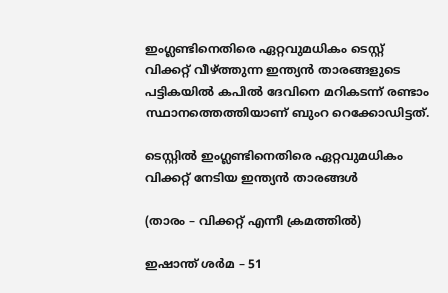ഇംഗ്ലണ്ടിനെതിരെ ഏറ്റവുമധികം ടെസ്റ്റ് വിക്കറ്റ് വീഴ്ത്തുന്ന ഇന്ത്യന്‍ താരങ്ങളുടെ പട്ടികയില്‍ കപില്‍ ദേവിനെ മറികടന്ന് രണ്ടാം സ്ഥാനത്തെത്തിയാണ് ബുംറ റെക്കോഡിട്ടത്.

ടെസ്റ്റില്‍ ഇംഗ്ലണ്ടിനെതിരെ ഏറ്റവുമധികം വിക്കറ്റ് നേടിയ ഇന്ത്യന്‍ താരങ്ങള്‍

(താരം – വിക്കറ്റ് എന്നീ ക്രമത്തില്‍)

ഇഷാന്ത് ശര്‍മ – 51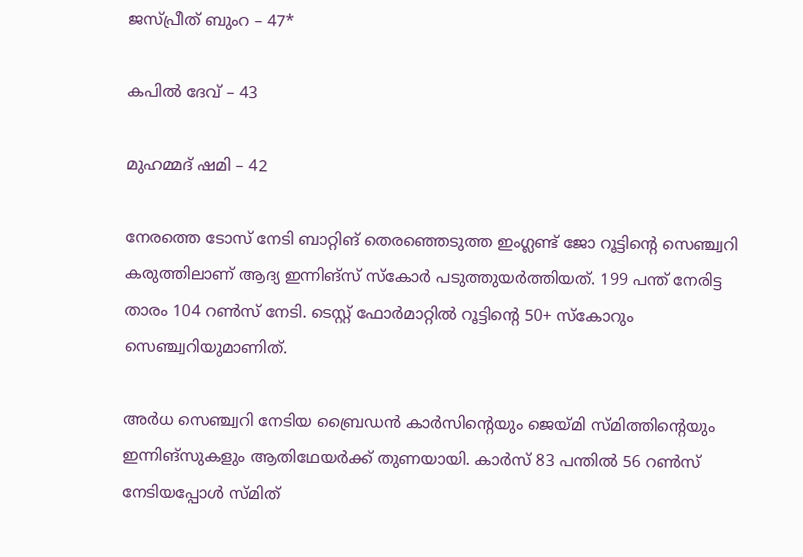ജസ്പ്രീത് ബുംറ – 47*

കപില്‍ ദേവ് – 43

മുഹമ്മദ് ഷമി – 42

നേരത്തെ ടോസ് നേടി ബാറ്റിങ് തെരഞ്ഞെടുത്ത ഇംഗ്ലണ്ട് ജോ റൂട്ടിന്റെ സെഞ്ച്വറി കരുത്തിലാണ് ആദ്യ ഇന്നിങ്‌സ് സ്‌കോര്‍ പടുത്തുയര്‍ത്തിയത്. 199 പന്ത് നേരിട്ട താരം 104 റണ്‍സ് നേടി. ടെസ്റ്റ് ഫോര്‍മാറ്റില്‍ റൂട്ടിന്റെ 50+ സ്‌കോറും സെഞ്ച്വറിയുമാണിത്.

അര്‍ധ സെഞ്ച്വറി നേടിയ ബ്രൈഡന്‍ കാര്‍സിന്റെയും ജെയ്മി സ്മിത്തിന്റെയും ഇന്നിങ്‌സുകളും ആതിഥേയര്‍ക്ക് തുണയായി. കാര്‍സ് 83 പന്തില്‍ 56 റണ്‍സ് നേടിയപ്പോള്‍ സ്മിത്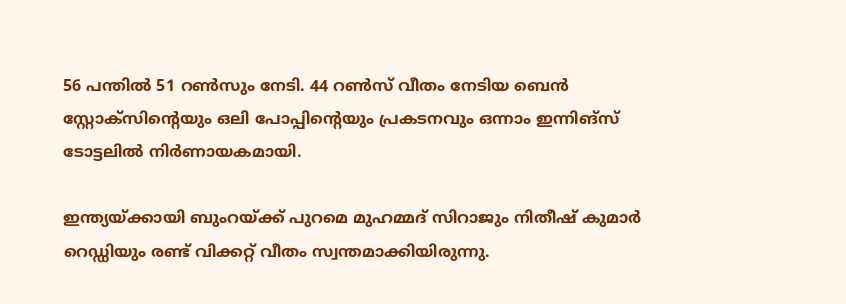56 പന്തില്‍ 51 റണ്‍സും നേടി. 44 റണ്‍സ് വീതം നേടിയ ബെന്‍ സ്റ്റോക്‌സിന്റെയും ഒലി പോപ്പിന്റെയും പ്രകടനവും ഒന്നാം ഇന്നിങ്‌സ് ടോട്ടലില്‍ നിര്‍ണായകമായി.

ഇന്ത്യയ്ക്കായി ബുംറയ്ക്ക് പുറമെ മുഹമ്മദ് സിറാജും നിതീഷ് കുമാര്‍ റെഡ്ഡിയും രണ്ട് വിക്കറ്റ് വീതം സ്വന്തമാക്കിയിരുന്നു.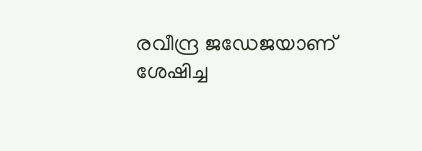രവീന്ദ്ര ജഡേജയാണ് ശേഷിച്ച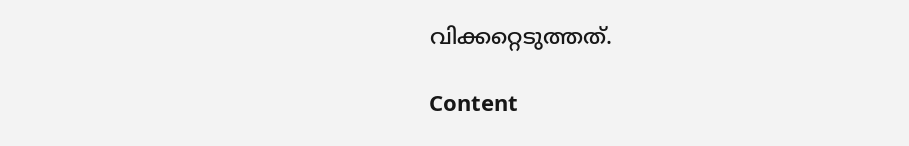വിക്കറ്റെടുത്തത്.

Content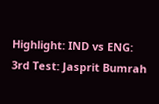Highlight: IND vs ENG: 3rd Test: Jasprit Bumrah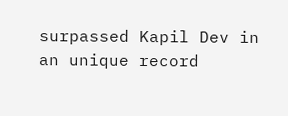surpassed Kapil Dev in an unique record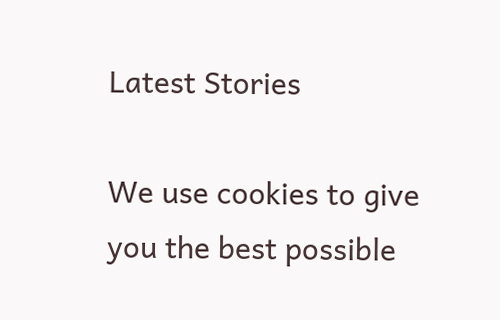Latest Stories

We use cookies to give you the best possible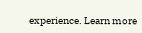experience. Learn more